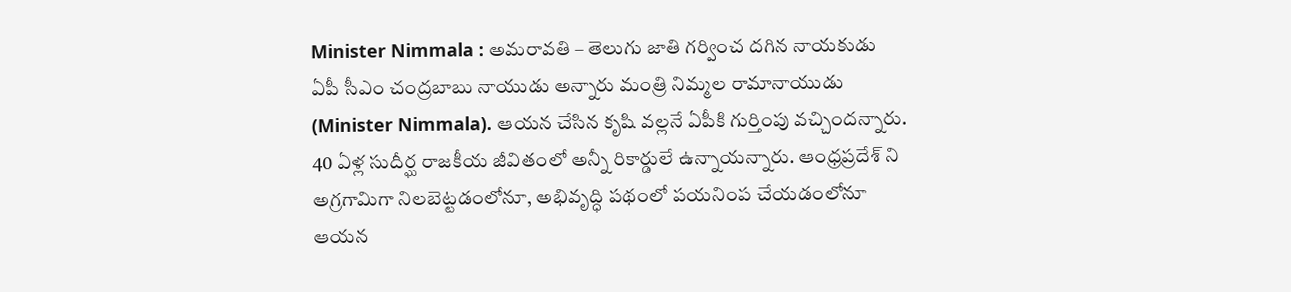Minister Nimmala : అమరావతి – తెలుగు జాతి గర్వించ దగిన నాయకుడు ఏపీ సీఎం చంద్రబాబు నాయుడు అన్నారు మంత్రి నిమ్మల రామానాయుడు (Minister Nimmala). ఆయన చేసిన కృషి వల్లనే ఏపీకి గుర్తింపు వచ్చిందన్నారు. 40 ఏళ్ల సుదీర్ఘ రాజకీయ జీవితంలో అన్నీ రికార్డులే ఉన్నాయన్నారు. ఆంధ్రప్రదేశ్ ని అగ్రగామిగా నిలబెట్టడంలోనూ, అభివృద్ధి పథంలో పయనింప చేయడంలోనూ ఆయన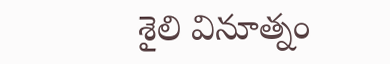శైలి వినూత్నం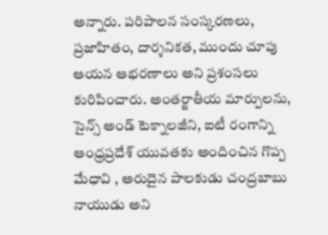అన్నారు. పరిపాలన సంస్కరణలు, ప్రజాహితం, దార్శనికత, ముందు చూపు ఆయన ఆభరణాలు అని ప్రశంసలు కురిపించారు. అంతర్జాతీయ మార్పులను, సైన్స్ అండ్ టెక్నాలజీని, ఐటీ రంగాన్ని ఆంధ్రప్రదేశ్ యువతకు అందించిన గొప్ప మేధావి , అరుదైన పాలకుడు చంద్రబాబు నాయుడు అని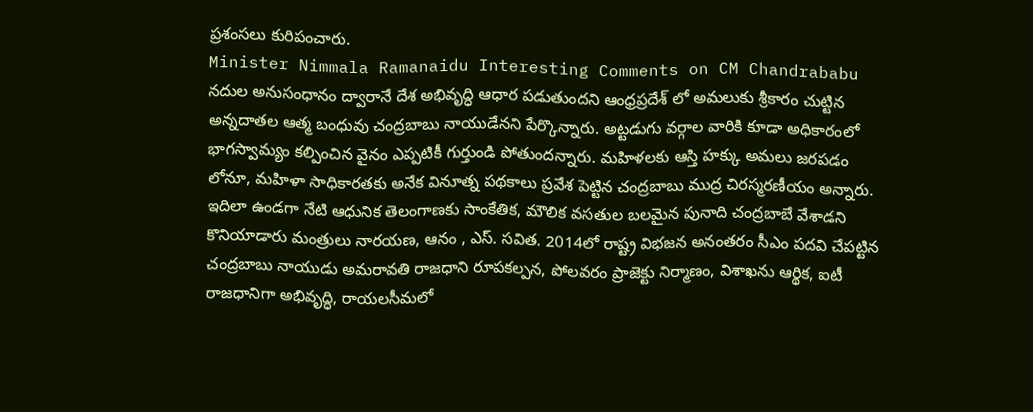ప్రశంసలు కురిపంచారు.
Minister Nimmala Ramanaidu Interesting Comments on CM Chandrababu
నదుల అనుసంధానం ద్వారానే దేశ అభివృద్ధి ఆధార పడుతుందని ఆంధ్రప్రదేశ్ లో అమలుకు శ్రీకారం చుట్టిన అన్నదాతల ఆత్మ బంధువు చంద్రబాబు నాయుడేనని పేర్కొన్నారు. అట్టడుగు వర్గాల వారికి కూడా అధికారంలో భాగస్వామ్యం కల్పించిన వైనం ఎప్పటికీ గుర్తుండి పోతుందన్నారు. మహిళలకు ఆస్తి హక్కు అమలు జరపడం లోనూ, మహిళా సాధికారతకు అనేక వినూత్న పథకాలు ప్రవేశ పెట్టిన చంద్రబాబు ముద్ర చిరస్మరణీయం అన్నారు.
ఇదిలా ఉండగా నేటి ఆధునిక తెలంగాణకు సాంకేతిక, మౌలిక వసతుల బలమైన పునాది చంద్రబాబే వేశాడని కొనియాడారు మంత్రులు నారయణ, ఆనం , ఎస్. సవిత. 2014లో రాష్ట్ర విభజన అనంతరం సీఎం పదవి చేపట్టిన చంద్రబాబు నాయుడు అమరావతి రాజధాని రూపకల్పన, పోలవరం ప్రాజెక్టు నిర్మాణం, విశాఖను ఆర్థిక, ఐటీ రాజధానిగా అభివృద్ధి, రాయలసీమలో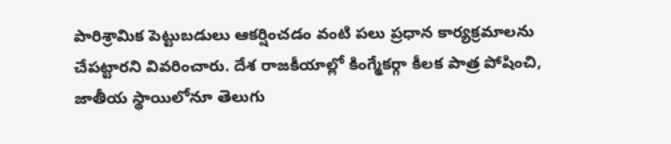పారిశ్రామిక పెట్టుబడులు ఆకర్షించడం వంటి పలు ప్రధాన కార్యక్రమాలను చేపట్టారని వివరించారు. దేశ రాజకీయాల్లో కింగ్మేకర్గా కీలక పాత్ర పోషించి, జాతీయ స్థాయిలోనూ తెలుగు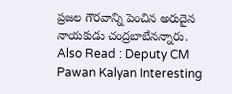ప్రజల గౌరవాన్ని పెంచిన అరుదైన నాయకుడు చంద్రబాబేనన్నారు.
Also Read : Deputy CM Pawan Kalyan Interesting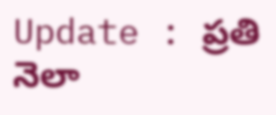Update : ప్రతి నెలా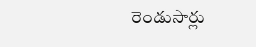రెండుసార్లు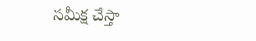సమీక్ష చేస్తా